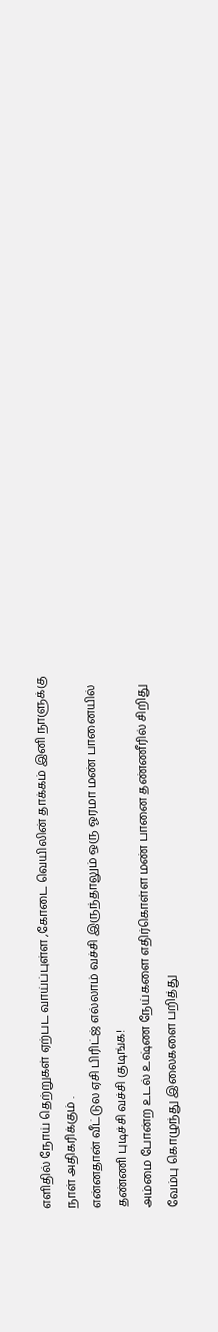எளிதில் நோய் தெற்றுகள் ஏற்பட வாய்ப்புள்ள ,கோடை வெயிலின் தாக்கம் இனி நாளுக்கு நாள் அதிகரிக்கும் .
என்னதான் வீட்டுல ஏசி பிரிட்ஜ் எல்லாம் வச்சி இருந்தாலும் ஒரு ஓரமா மண் பானையில் தண்ணி புடிச்சி வச்சி குடிங்க!
அம்மை போன்ற உடல் உஷ்ண நேய்களை எதிர்கொள்ள மண் பானை தண்ணீரில் சிறிது வேம்பு கொழுந்து இலைகளை பறித்து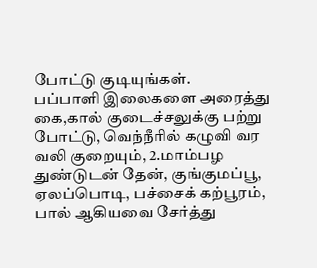போட்டு குடியுங்கள்.
பப்பாளி இலைகளை அரைத்து கை,கால் குடைச்சலுக்கு பற்று போட்டு, வெந்நீரில் கழுவி வர வலி குறையும், 2.மாம்பழ துண்டுடன் தேன், குங்குமப்பூ, ஏலப்பொடி, பச்சைக் கற்பூரம், பால் ஆகியவை சேர்த்து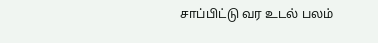சாப்பிட்டு வர உடல் பலம்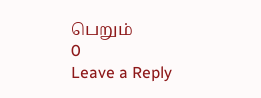பெறும்
0
Leave a Reply